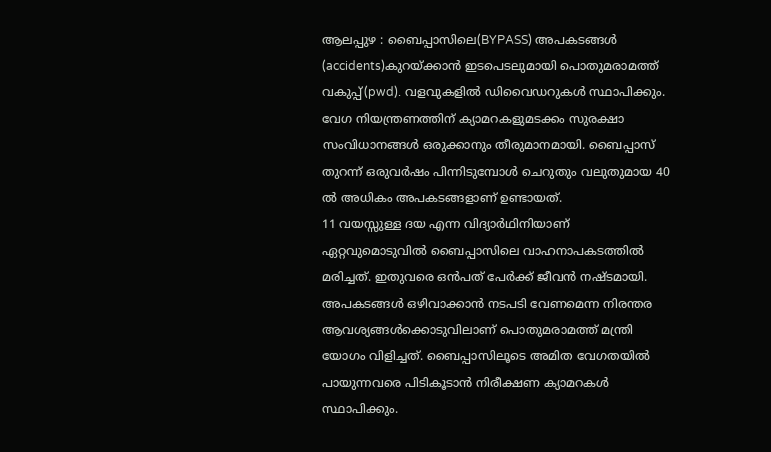ആലപ്പുഴ : ബൈപ്പാസിലെ(BYPASS) അപകടങ്ങൾ (accidents)കുറയ്ക്കാൻ ഇടപെടലുമായി പൊതുമരാമത്ത് വകുപ്പ്(pwd). വളവുകളിൽ ഡിവൈഡറുകൾ സ്ഥാപിക്കും. വേഗ നിയന്ത്രണത്തിന് ക്യാമറകളുമടക്കം സുരക്ഷാ സംവിധാനങ്ങൾ ഒരുക്കാനും തീരുമാനമായി. ബൈപ്പാസ് തുറന്ന് ഒരുവർഷം പിന്നിടുമ്പോൾ ചെറുതും വലുതുമായ 40 ൽ അധികം അപകടങ്ങളാണ് ഉണ്ടായത്.
11 വയസ്സുള്ള ദയ എന്ന വിദ്യാർഥിനിയാണ് ഏറ്റവുമൊടുവിൽ ബൈപ്പാസിലെ വാഹനാപകടത്തിൽ മരിച്ചത്. ഇതുവരെ ഒൻപത് പേർക്ക് ജീവൻ നഷ്ടമായി. അപകടങ്ങൾ ഒഴിവാക്കാൻ നടപടി വേണമെന്ന നിരന്തര ആവശ്യങ്ങൾക്കൊടുവിലാണ് പൊതുമരാമത്ത് മന്ത്രി യോഗം വിളിച്ചത്. ബൈപ്പാസിലൂടെ അമിത വേഗതയിൽ പായുന്നവരെ പിടികൂടാൻ നിരീക്ഷണ ക്യാമറകൾ സ്ഥാപിക്കും.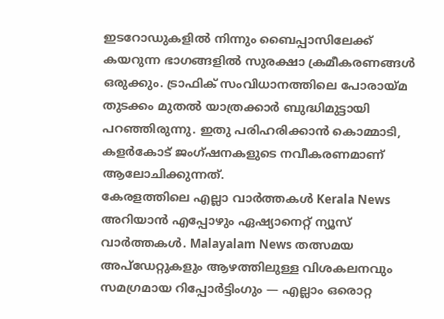ഇടറോഡുകളിൽ നിന്നും ബൈപ്പാസിലേക്ക് കയറുന്ന ഭാഗങ്ങളിൽ സുരക്ഷാ ക്രമീകരണങ്ങൾ ഒരുക്കും. ട്രാഫിക് സംവിധാനത്തിലെ പോരായ്മ തുടക്കം മുതൽ യാത്രക്കാർ ബുദ്ധിമുട്ടായി പറഞ്ഞിരുന്നു. ഇതു പരിഹരിക്കാൻ കൊമ്മാടി, കളർകോട് ജംഗ്ഷനകളുടെ നവീകരണമാണ് ആലോചിക്കുന്നത്.
കേരളത്തിലെ എല്ലാ വാർത്തകൾ Kerala News അറിയാൻ എപ്പോഴും ഏഷ്യാനെറ്റ് ന്യൂസ് വാർത്തകൾ. Malayalam News തത്സമയ അപ്ഡേറ്റുകളും ആഴത്തിലുള്ള വിശകലനവും സമഗ്രമായ റിപ്പോർട്ടിംഗും — എല്ലാം ഒരൊറ്റ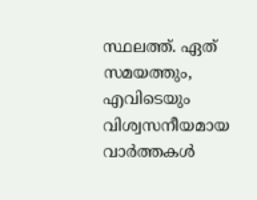സ്ഥലത്ത്. ഏത് സമയത്തും, എവിടെയും വിശ്വസനീയമായ വാർത്തകൾ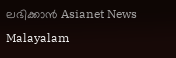ലഭിക്കാൻ Asianet News Malayalam